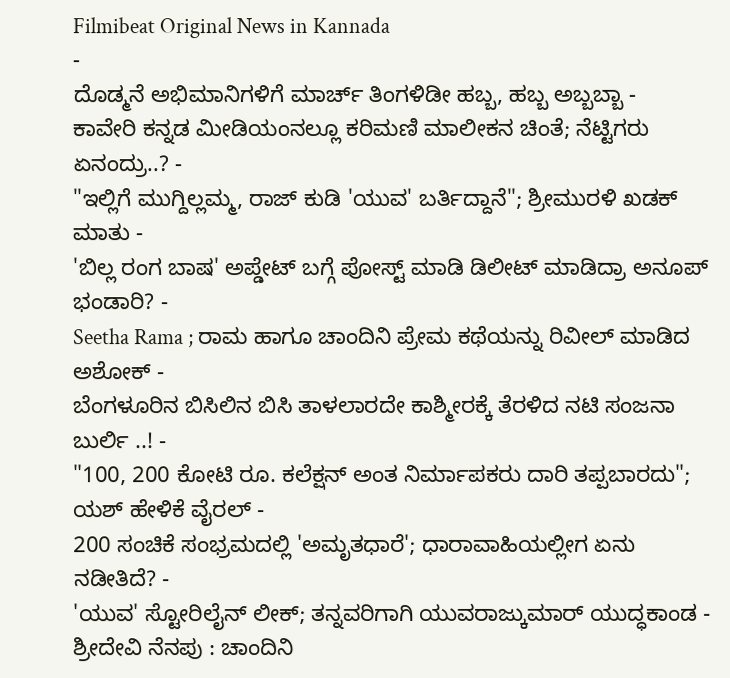Filmibeat Original News in Kannada
-
ದೊಡ್ಮನೆ ಅಭಿಮಾನಿಗಳಿಗೆ ಮಾರ್ಚ್ ತಿಂಗಳಿಡೀ ಹಬ್ಬ, ಹಬ್ಬ ಅಬ್ಬಬ್ಬಾ -
ಕಾವೇರಿ ಕನ್ನಡ ಮೀಡಿಯಂನಲ್ಲೂ ಕರಿಮಣಿ ಮಾಲೀಕನ ಚಿಂತೆ; ನೆಟ್ಟಿಗರು ಏನಂದ್ರು..? -
"ಇಲ್ಲಿಗೆ ಮುಗ್ದಿಲ್ಲಮ್ಮ, ರಾಜ್ ಕುಡಿ 'ಯುವ' ಬರ್ತಿದ್ದಾನೆ"; ಶ್ರೀಮುರಳಿ ಖಡಕ್ ಮಾತು -
'ಬಿಲ್ಲ ರಂಗ ಬಾಷ' ಅಪ್ಡೇಟ್ ಬಗ್ಗೆ ಪೋಸ್ಟ್ ಮಾಡಿ ಡಿಲೀಟ್ ಮಾಡಿದ್ರಾ ಅನೂಪ್ ಭಂಡಾರಿ? -
Seetha Rama ; ರಾಮ ಹಾಗೂ ಚಾಂದಿನಿ ಪ್ರೇಮ ಕಥೆಯನ್ನು ರಿವೀಲ್ ಮಾಡಿದ ಅಶೋಕ್ -
ಬೆಂಗಳೂರಿನ ಬಿಸಿಲಿನ ಬಿಸಿ ತಾಳಲಾರದೇ ಕಾಶ್ಮೀರಕ್ಕೆ ತೆರಳಿದ ನಟಿ ಸಂಜನಾ ಬುರ್ಲಿ ..! -
"100, 200 ಕೋಟಿ ರೂ. ಕಲೆಕ್ಷನ್ ಅಂತ ನಿರ್ಮಾಪಕರು ದಾರಿ ತಪ್ಪಬಾರದು"; ಯಶ್ ಹೇಳಿಕೆ ವೈರಲ್ -
200 ಸಂಚಿಕೆ ಸಂಭ್ರಮದಲ್ಲಿ 'ಅಮೃತಧಾರೆ'; ಧಾರಾವಾಹಿಯಲ್ಲೀಗ ಏನು ನಡೀತಿದೆ? -
'ಯುವ' ಸ್ಟೋರಿಲೈನ್ ಲೀಕ್; ತನ್ನವರಿಗಾಗಿ ಯುವರಾಜ್ಕುಮಾರ್ ಯುದ್ಧಕಾಂಡ -
ಶ್ರೀದೇವಿ ನೆನಪು : ಚಾಂದಿನಿ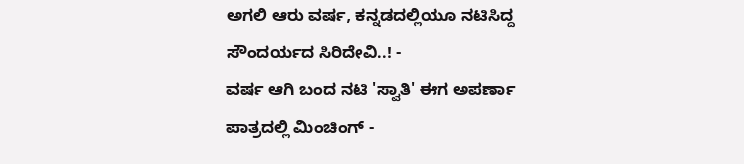ಅಗಲಿ ಆರು ವರ್ಷ, ಕನ್ನಡದಲ್ಲಿಯೂ ನಟಿಸಿದ್ದ ಸೌಂದರ್ಯದ ಸಿರಿದೇವಿ..! -
ವರ್ಷ ಆಗಿ ಬಂದ ನಟಿ 'ಸ್ವಾತಿ' ಈಗ ಅಪರ್ಣಾ ಪಾತ್ರದಲ್ಲಿ ಮಿಂಚಿಂಗ್ -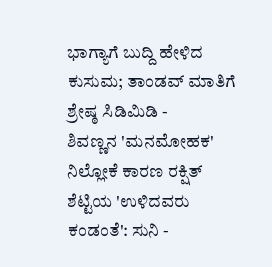ಭಾಗ್ಯಾಗೆ ಬುದ್ದಿ ಹೇಳಿದ ಕುಸುಮ; ತಾಂಡವ್ ಮಾತಿಗೆ ಶ್ರೇಷ್ಠ ಸಿಡಿಮಿಡಿ -
ಶಿವಣ್ಣನ 'ಮನಮೋಹಕ' ನಿಲ್ಲೋಕೆ ಕಾರಣ ರಕ್ಷಿತ್ ಶೆಟ್ಟಿಯ 'ಉಳಿದವರು ಕಂಡಂತೆ': ಸುನಿ -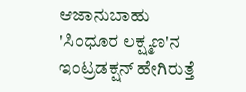ಆಜಾನುಬಾಹು 'ಸಿಂಧೂರ ಲಕ್ಷ್ಮಣ'ನ ಇಂಟ್ರಡಕ್ಷನ್ ಹೇಗಿರುತ್ತೆ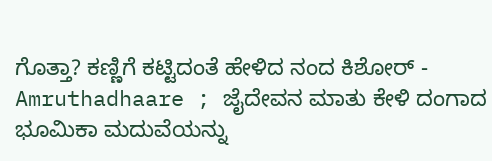ಗೊತ್ತಾ? ಕಣ್ಣಿಗೆ ಕಟ್ಟಿದಂತೆ ಹೇಳಿದ ನಂದ ಕಿಶೋರ್ -
Amruthadhaare ; ಜೈದೇವನ ಮಾತು ಕೇಳಿ ದಂಗಾದ ಭೂಮಿಕಾ ಮದುವೆಯನ್ನು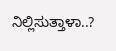ನಿಲ್ಲಿಸುತ್ತಾಳಾ..?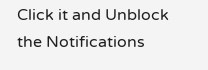Click it and Unblock the Notifications